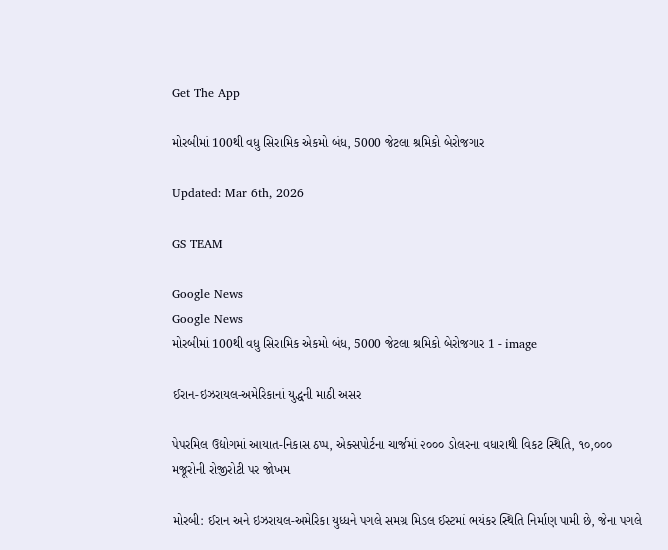Get The App

મોરબીમાં 100થી વધુ સિરામિક એકમો બંધ, 5000 જેટલા શ્રમિકો બેરોજગાર

Updated: Mar 6th, 2026

GS TEAM

Google News
Google News
મોરબીમાં 100થી વધુ સિરામિક એકમો બંધ, 5000 જેટલા શ્રમિકો બેરોજગાર 1 - image

ઈરાન-ઇઝરાયલ-અમેરિકાનાં યુદ્ધની માઠી અસર

પેપરમિલ ઉદ્યોગમાં આયાત-નિકાસ ઠપ્પ, એક્સપોર્ટના ચાર્જમાં ૨૦૦૦ ડોલરના વધારાથી વિકટ સ્થિતિ, ૧૦,૦૦૦ મજૂરોની રોજીરોટી પર જોખમ

મોરબી: ઈરાન અને ઇઝરાયલ-અમેરિકા યુધ્ધને પગલે સમગ્ર મિડલ ઈસ્ટમાં ભયંકર સ્થિતિ નિર્માણ પામી છે, જેના પગલે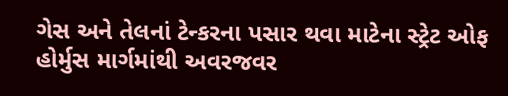ગેસ અને તેલનાં ટેન્કરના પસાર થવા માટેના સ્ટ્રેટ ઓફ હોર્મુસ માર્ગમાંથી અવરજવર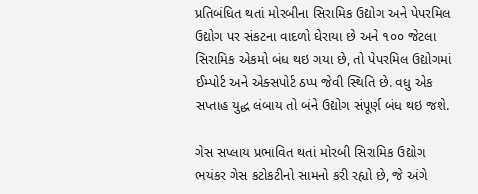પ્રતિબંધિત થતાં મોરબીના સિરામિક ઉદ્યોગ અને પેપરમિલ ઉદ્યોગ પર સંકટના વાદળો ઘેરાયા છે અને ૧૦૦ જેટલા સિરામિક એકમો બંધ થઇ ગયા છે, તો પેપરમિલ ઉદ્યોગમાં ઈમ્પોર્ટ અને એક્સપોર્ટ ઠપ્પ જેવી સ્થિતિ છે. વધુ એક સપ્તાહ યુદ્ધ લંબાય તો બંને ઉદ્યોગ સંપૂર્ણ બંધ થઇ જશે.

ગેસ સપ્લાય પ્રભાવિત થતાં મોરબી સિરામિક ઉદ્યોગ ભયંકર ગેસ કટોકટીનો સામનો કરી રહ્યો છે, જે અંગે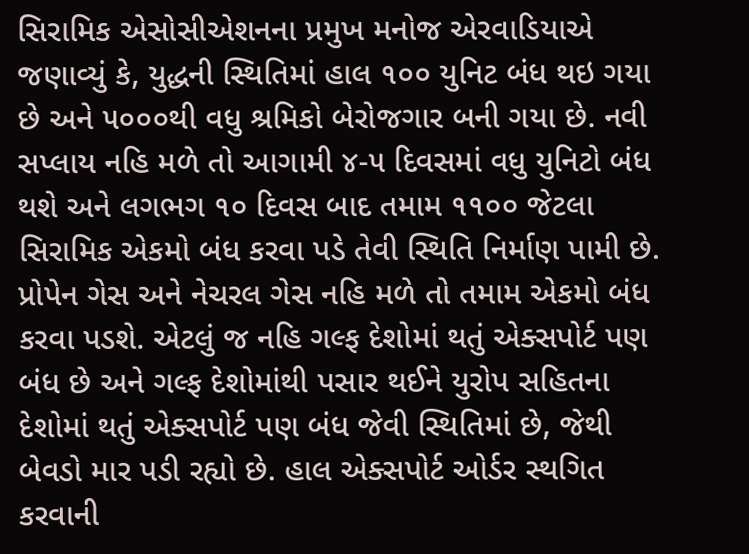સિરામિક એસોસીએશનના પ્રમુખ મનોજ એરવાડિયાએ જણાવ્યું કે, યુદ્ધની સ્થિતિમાં હાલ ૧૦૦ યુનિટ બંધ થઇ ગયા છે અને ૫૦૦૦થી વધુ શ્રમિકો બેરોજગાર બની ગયા છે. નવી સપ્લાય નહિ મળે તો આગામી ૪-૫ દિવસમાં વધુ યુનિટો બંધ થશે અને લગભગ ૧૦ દિવસ બાદ તમામ ૧૧૦૦ જેટલા સિરામિક એકમો બંધ કરવા પડે તેવી સ્થિતિ નિર્માણ પામી છે. પ્રોપેન ગેસ અને નેચરલ ગેસ નહિ મળે તો તમામ એકમો બંધ કરવા પડશે. એટલું જ નહિ ગલ્ફ દેશોમાં થતું એક્સપોર્ટ પણ બંધ છે અને ગલ્ફ દેશોમાંથી પસાર થઈને યુરોપ સહિતના દેશોમાં થતું એક્સપોર્ટ પણ બંધ જેવી સ્થિતિમાં છે, જેથી બેવડો માર પડી રહ્યો છે. હાલ એક્સપોર્ટ ઓર્ડર સ્થગિત કરવાની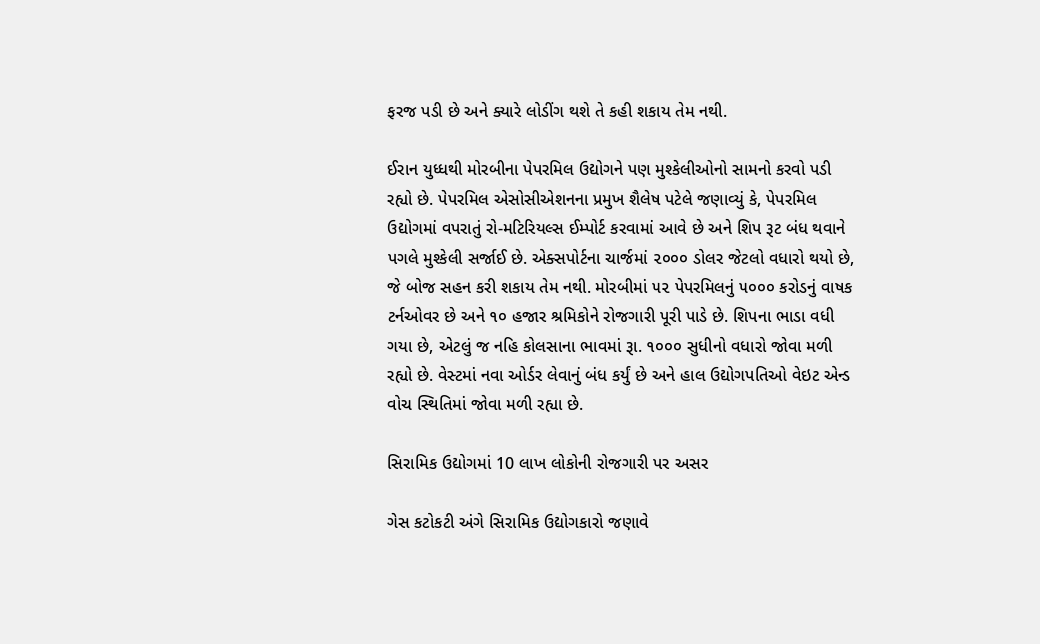ફરજ પડી છે અને ક્યારે લોડીંગ થશે તે કહી શકાય તેમ નથી.

ઈરાન યુધ્ધથી મોરબીના પેપરમિલ ઉદ્યોગને પણ મુશ્કેલીઓનો સામનો કરવો પડી રહ્યો છે. પેપરમિલ એસોસીએશનના પ્રમુખ શૈલેષ પટેલે જણાવ્યું કે, પેપરમિલ ઉદ્યોગમાં વપરાતું રો-મટિરિયલ્સ ઈમ્પોર્ટ કરવામાં આવે છે અને શિપ રૂટ બંધ થવાને પગલે મુશ્કેલી સર્જાઈ છે. એક્સપોર્ટના ચાર્જમાં ૨૦૦૦ ડોલર જેટલો વધારો થયો છે, જે બોજ સહન કરી શકાય તેમ નથી. મોરબીમાં ૫૨ પેપરમિલનું ૫૦૦૦ કરોડનું વાષક ટર્નઓવર છે અને ૧૦ હજાર શ્રમિકોને રોજગારી પૂરી પાડે છે. શિપના ભાડા વધી ગયા છે, એટલું જ નહિ કોલસાના ભાવમાં રૂા. ૧૦૦૦ સુધીનો વધારો જોવા મળી રહ્યો છે. વેસ્ટમાં નવા ઓર્ડર લેવાનું બંધ કર્યું છે અને હાલ ઉદ્યોગપતિઓ વેઇટ એન્ડ વોચ સ્થિતિમાં જોવા મળી રહ્યા છે.

સિરામિક ઉદ્યોગમાં 10 લાખ લોકોની રોજગારી પર અસર

ગેસ કટોકટી અંગે સિરામિક ઉદ્યોગકારો જણાવે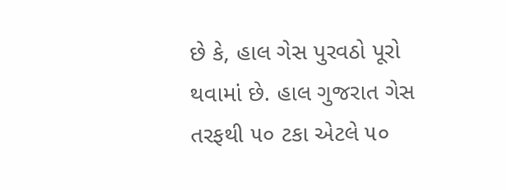છે કે, હાલ ગેસ પુરવઠો પૂરો થવામાં છે. હાલ ગુજરાત ગેસ તરફથી ૫૦ ટકા એટલે ૫૦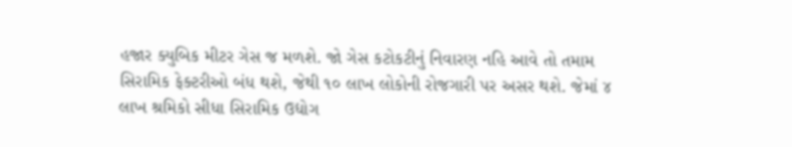હજાર ક્યુબિક મીટર ગેસ જ મળશે. જો ગેસ કટોકટીનું નિવારણ નહિ આવે તો તમામ સિરામિક ફેક્ટરીઓ બંધ થશે, જેથી ૧૦ લાખ લોકોની રોજગારી પર અસર થશે. જેમાં ૪ લાખ શ્રમિકો સીધા સિરામિક ઉદ્યોગ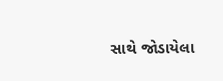સાથે જોડાયેલા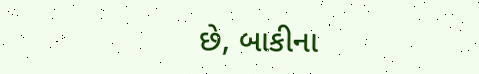છે, બાકીના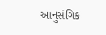આનુસંગિક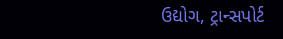ઉદ્યોગ, ટ્રાન્સપોર્ટ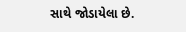સાથે જોડાયેલા છે.